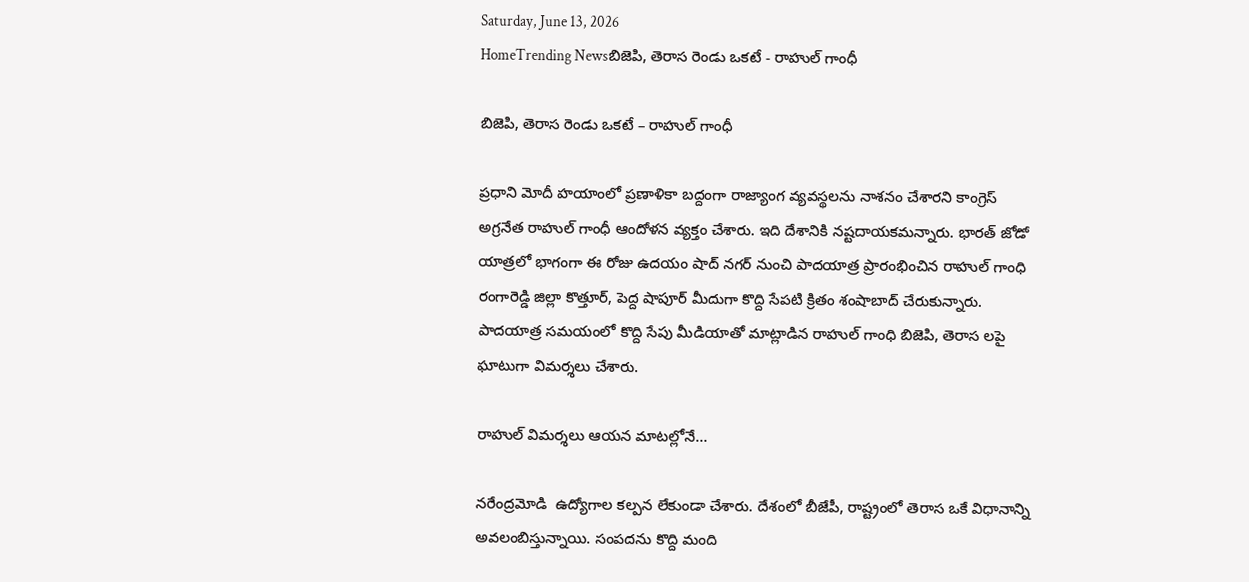Saturday, June 13, 2026
HomeTrending Newsబిజెపి, తెరాస రెండు ఒకటే - రాహుల్ గాంధీ

బిజెపి, తెరాస రెండు ఒకటే – రాహుల్ గాంధీ

ప్రధాని మోదీ హయాంలో ప్రణాళికా బద్దంగా రాజ్యాంగ వ్యవస్థలను నాశనం చేశారని కాంగ్రెస్ అగ్రనేత రాహుల్ గాంధీ ఆందోళన వ్యక్తం చేశారు. ఇది దేశానికి నష్టదాయకమన్నారు. భారత్ జోడో యాత్రలో భాగంగా ఈ రోజు ఉదయం షాద్ నగర్ నుంచి పాదయాత్ర ప్రారంభించిన రాహుల్ గాంధి రంగారెడ్డి జిల్లా కొత్తూర్, పెద్ద షాపూర్ మీదుగా కొద్ది సేపటి క్రితం శంషాబాద్ చేరుకున్నారు. పాదయాత్ర సమయంలో కొద్ది సేపు మీడియాతో మాట్లాడిన రాహుల్ గాంధి బిజెపి, తెరాస లపై ఘాటుగా విమర్శలు చేశారు.

రాహుల్ విమర్శలు ఆయన మాటల్లోనే…

నరేంద్రమోడి  ఉద్యోగాల కల్పన లేకుండా చేశారు. దేశంలో బీజేపీ, రాష్ట్రంలో తెరాస ఒకే విధానాన్ని అవలంబిస్తున్నాయి. సంపదను కొద్ది మంది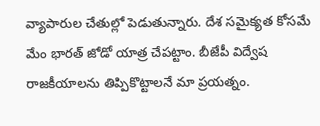వ్యాపారుల చేతుల్లో పెడుతున్నారు. దేశ సమైక్యత కోసమే మేం భారత్ జోడో యాత్ర చేపట్టాం. బీజేపీ విద్వేష రాజకీయాలను తిప్పికొట్టాలనే మా ప్రయత్నం.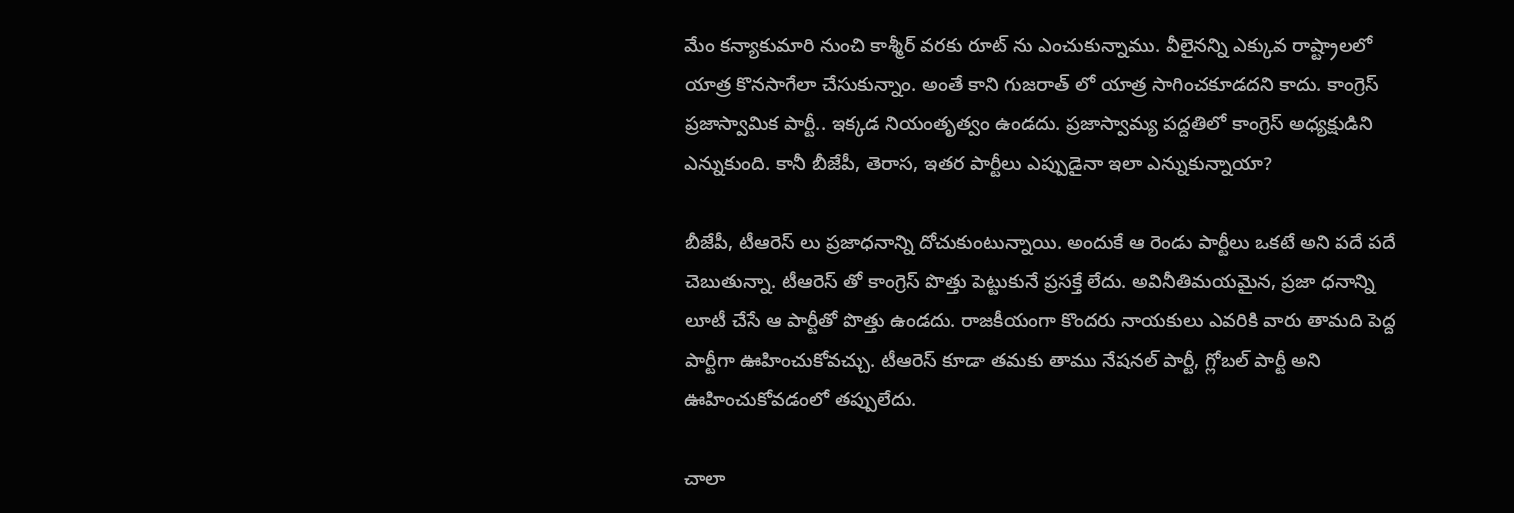మేం కన్యాకుమారి నుంచి కాశ్మీర్ వరకు రూట్ ను ఎంచుకున్నాము. వీలైనన్ని ఎక్కువ రాష్ట్రాలలో యాత్ర కొనసాగేలా చేసుకున్నాం. అంతే కాని గుజరాత్ లో యాత్ర సాగించకూడదని కాదు. కాంగ్రెస్ ప్రజాస్వామిక పార్టీ.. ఇక్కడ నియంతృత్వం ఉండదు. ప్రజాస్వామ్య పద్దతిలో కాంగ్రెస్ అధ్యక్షుడిని ఎన్నుకుంది. కానీ బీజేపీ, తెరాస, ఇతర పార్టీలు ఎప్పుడైనా ఇలా ఎన్నుకున్నాయా?

బీజేపీ, టీఆరెస్ లు ప్రజాధనాన్ని దోచుకుంటున్నాయి. అందుకే ఆ రెండు పార్టీలు ఒకటే అని పదే పదే చెబుతున్నా. టీఆరెస్ తో కాంగ్రెస్ పొత్తు పెట్టుకునే ప్రసక్తే లేదు. అవినీతిమయమైన, ప్రజా ధనాన్ని లూటీ చేసే ఆ పార్టీతో పొత్తు ఉండదు. రాజకీయంగా కొందరు నాయకులు ఎవరికి వారు తామది పెద్ద పార్టీగా ఊహించుకోవచ్చు. టీఆరెస్ కూడా తమకు తాము నేషనల్ పార్టీ, గ్లోబల్ పార్టీ అని ఊహించుకోవడంలో తప్పులేదు.

చాలా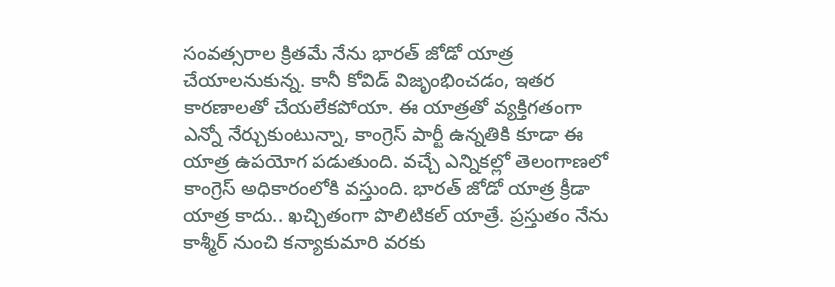సంవత్సరాల క్రితమే నేను భారత్ జోడో యాత్ర చేయాలనుకున్న. కానీ కోవిడ్ విజృంభించడం, ఇతర కారణాలతో చేయలేకపోయా. ఈ యాత్రతో వ్యక్తిగతంగా ఎన్నో నేర్చుకుంటున్నా, కాంగ్రెస్ పార్టీ ఉన్నతికి కూడా ఈ యాత్ర ఉపయోగ పడుతుంది. వచ్చే ఎన్నికల్లో తెలంగాణలో కాంగ్రెస్ అధికారంలోకి వస్తుంది. భారత్ జోడో యాత్ర క్రీడా యాత్ర కాదు.. ఖచ్చితంగా పొలిటికల్ యాత్రే. ప్రస్తుతం నేను కాశ్మీర్ నుంచి కన్యాకుమారి వరకు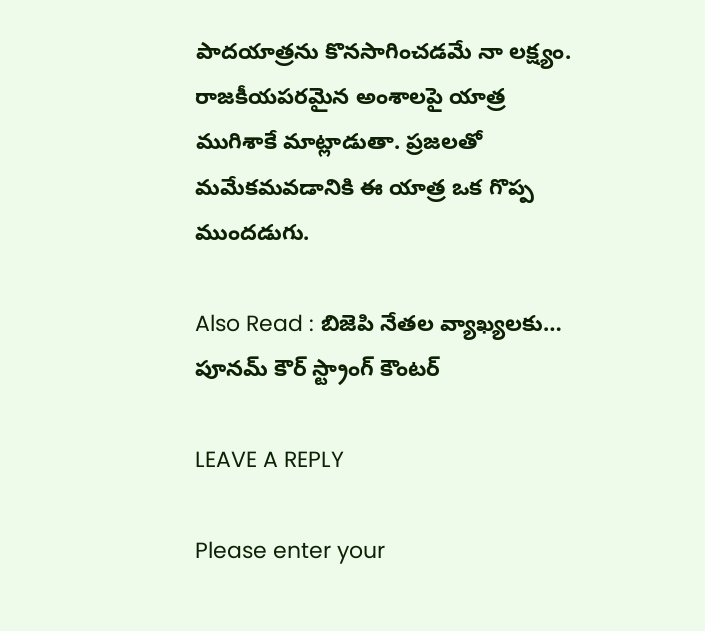పాదయాత్రను కొనసాగించడమే నా లక్ష్యం. రాజకీయపరమైన అంశాలపై యాత్ర ముగిశాకే మాట్లాడుతా. ప్రజలతో మమేకమవడానికి ఈ యాత్ర ఒక గొప్ప ముందడుగు.

Also Read : బిజెపి నేతల వ్యాఖ్యలకు… పూనమ్ కౌర్ స్ట్రాంగ్ కౌంటర్

LEAVE A REPLY

Please enter your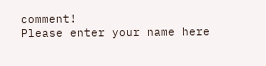comment!
Please enter your name here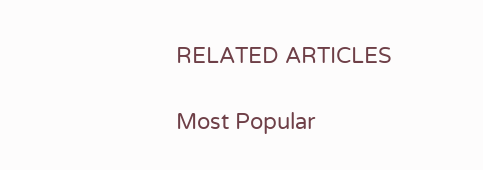RELATED ARTICLES

Most Popular